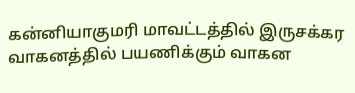கன்னியாகுமரி மாவட்டத்தில் இருசக்கர வாகனத்தில் பயணிக்கும் வாகன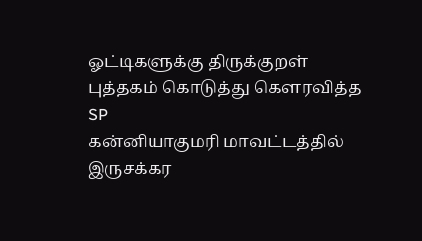ஓட்டிகளுக்கு திருக்குறள் புத்தகம் கொடுத்து கௌரவித்த SP
கன்னியாகுமரி மாவட்டத்தில் இருசக்கர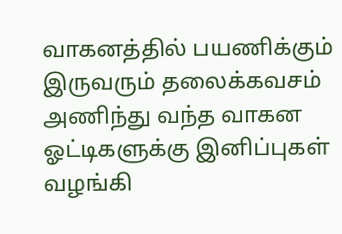வாகனத்தில் பயணிக்கும் இருவரும் தலைக்கவசம் அணிந்து வந்த வாகன ஓட்டிகளுக்கு இனிப்புகள் வழங்கி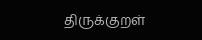திருக்குறள்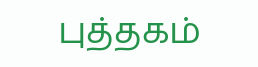புத்தகம்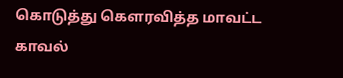கொடுத்து கௌரவித்த மாவட்ட காவல்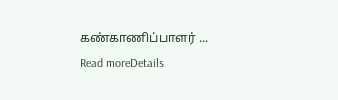கண்காணிப்பாளர் ...
Read moreDetails